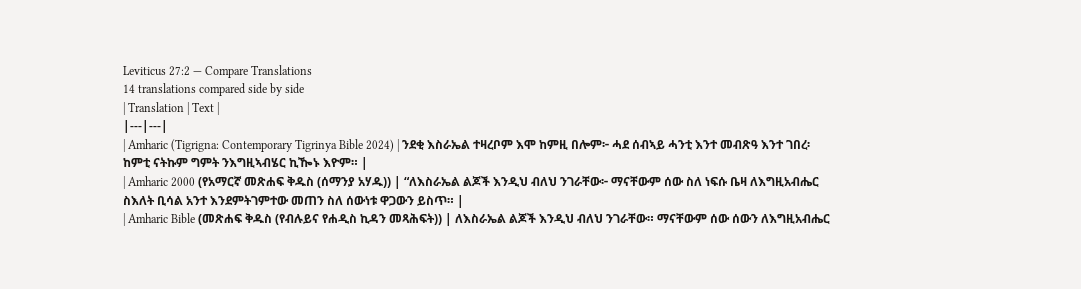Leviticus 27:2 — Compare Translations
14 translations compared side by side
| Translation | Text |
|---|---|
| Amharic (Tigrigna: Contemporary Tigrinya Bible 2024) | ንደቂ እስራኤል ተዛረቦም እሞ ከምዚ በሎም፦ ሓደ ሰብኣይ ሓንቲ እንተ መብጽዓ እንተ ገበረ፡ ከምቲ ናትኩም ግምት ንእግዚኣብሄር ኪዀኑ እዮም። |
| Amharic 2000 (የአማርኛ መጽሐፍ ቅዱስ (ሰማንያ አሃዱ)) | “ለእስራኤል ልጆች እንዲህ ብለህ ንገራቸው፦ ማናቸውም ሰው ስለ ነፍሱ ቤዛ ለእግዚአብሔር ስእለት ቢሳል አንተ እንደምትገምተው መጠን ስለ ሰውነቱ ዋጋውን ይስጥ። |
| Amharic Bible (መጽሐፍ ቅዱስ (የብሉይና የሐዲስ ኪዳን መጻሕፍት)) | ለእስራኤል ልጆች እንዲህ ብለህ ንገራቸው። ማናቸውም ሰው ሰውን ለእግዚአብሔር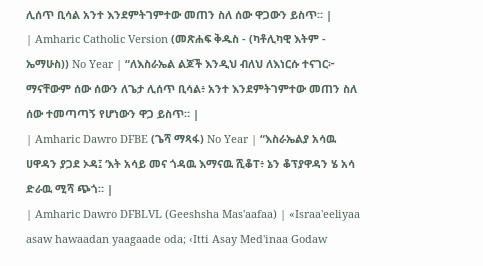ሊሰጥ ቢሳል አንተ እንደምትገምተው መጠን ስለ ሰው ዋጋውን ይስጥ። |
| Amharic Catholic Version (መጽሐፍ ቅዱስ - (ካቶሊካዊ እትም - ኤማሁስ)) No Year | “ለእስራኤል ልጆች እንዲህ ብለህ ለእነርሱ ተናገር፦ ማናቸውም ሰው ሰውን ለጌታ ሊሰጥ ቢሳል፥ አንተ እንደምትገምተው መጠን ስለ ሰው ተመጣጣኝ የሆነውን ዋጋ ይስጥ። |
| Amharic Dawro DFBE (ጌሻ ማጻፋ) No Year | “እስራኤልያ አሳዉ ሀዋዳን ያጋደ ኦዳ፤ ‘እት አሳይ መና ጎዳዉ እማናዉ ሺቆፐ፥ ኔን ቆፕያዋዳን ሄ አሳ ድራዉ ሚሻ ጭጎ። |
| Amharic Dawro DFBLVL (Geeshsha Mas'aafaa) | «Israa'eeliyaa asaw hawaadan yaagaade oda; ‹Itti Asay Med'inaa Godaw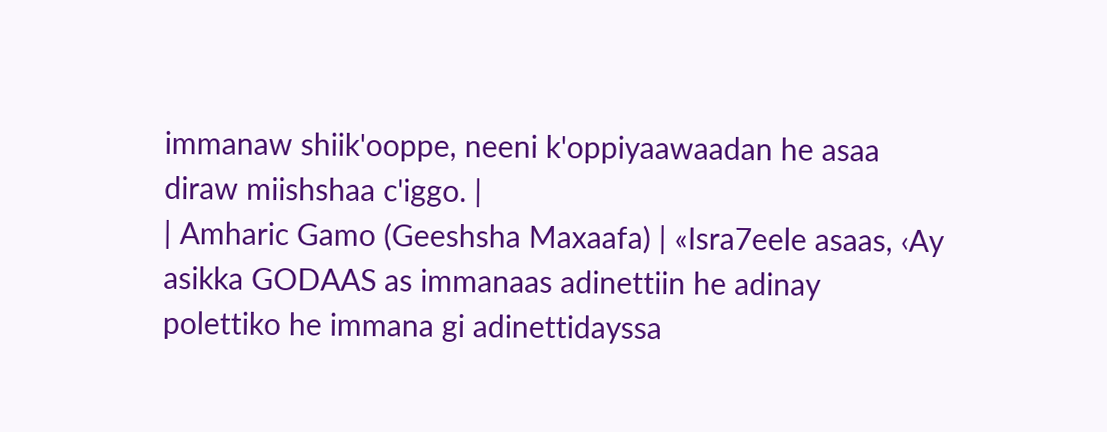immanaw shiik'ooppe, neeni k'oppiyaawaadan he asaa diraw miishshaa c'iggo. |
| Amharic Gamo (Geeshsha Maxaafa) | «Isra7eele asaas, ‹Ay asikka GODAAS as immanaas adinettiin he adinay polettiko he immana gi adinettidayssa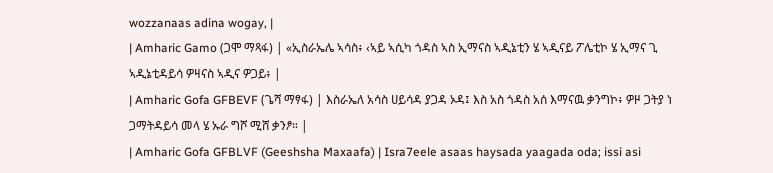wozzanaas adina wogay, |
| Amharic Gamo (ጋሞ ማጻፋ) | «ኢስራኤሌ ኣሳስ፥ ‹ኣይ ኣሲካ ጎዳስ ኣስ ኢማናስ ኣዲኔቲን ሄ ኣዲናይ ፖሌቲኮ ሄ ኢማና ጊ ኣዲኔቲዳይሳ ዎዛናስ ኣዲና ዎጋይ፥ |
| Amharic Gofa GFBEVF (ጌሻ ማፃፋ) | እስራኤለ አሳስ ሀይሳዳ ያጋዳ ኦዳ፤ እስ አስ ጎዳስ አሰ እማናዉ ቃንግኮ፥ ዎዞ ጋትያ ነ ጋማትዳይሳ መላ ሄ ኡራ ግሾ ሚሸ ቃንፆ። |
| Amharic Gofa GFBLVF (Geeshsha Maxaafa) | Isra7eele asaas haysada yaagada oda; issi asi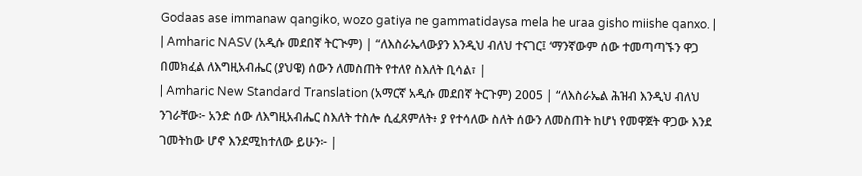Godaas ase immanaw qangiko, wozo gatiya ne gammatidaysa mela he uraa gisho miishe qanxo. |
| Amharic NASV (አዲሱ መደበኛ ትርጒም) | “ለእስራኤላውያን እንዲህ ብለህ ተናገር፤ ‘ማንኛውም ሰው ተመጣጣኙን ዋጋ በመክፈል ለእግዚአብሔር (ያህዌ) ሰውን ለመስጠት የተለየ ስእለት ቢሳል፣ |
| Amharic New Standard Translation (አማርኛ አዲሱ መደበኛ ትርጉም) 2005 | “ለእስራኤል ሕዝብ እንዲህ ብለህ ንገራቸው፦ አንድ ሰው ለእግዚአብሔር ስእለት ተስሎ ሲፈጸምለት፥ ያ የተሳለው ስለት ሰውን ለመስጠት ከሆነ የመዋጀት ዋጋው እንደ ገመትከው ሆኖ እንደሚከተለው ይሁን፦ |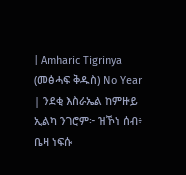| Amharic Tigrinya (መፅሓፍ ቅዱስ) No Year | ንደቂ እስራኤል ከምዙይ ኢልካ ንገሮም፦ ዝኾነ ሰብ፥ ቤዛ ነፍሱ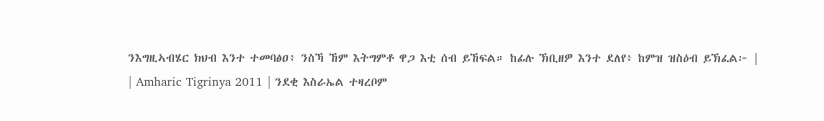ንእግዚኣብሄር ክህብ እንተ ተመባፅዐ፥ ንስኻ ኸም እትግምቶ ዋጋ እቲ ሰብ ይኸፍል። ከፊሉ ኽቢዘዎ እንተ ደለየ፥ ከምዝ ዝስዕብ ይኽፈል፦ |
| Amharic Tigrinya 2011 | ንደቂ እስራኤል ተዛረቦም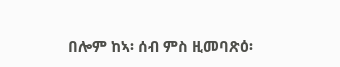በሎም ከኣ፡ ሰብ ምስ ዚመባጽዕ፡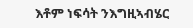እቶም ነፍሳት ንእግዚኣብሄር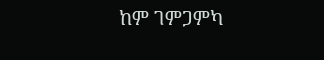ከም ገምጋምካ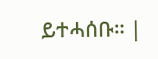ይተሓሰቡ። |